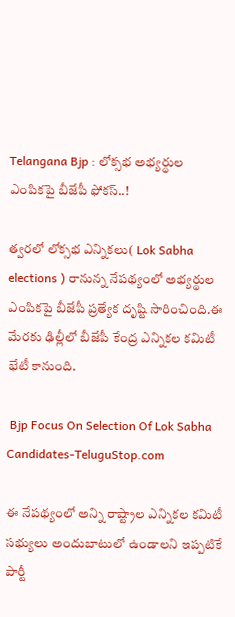Telangana Bjp : లోక్సభ అభ్యర్థుల ఎంపికపై బీజేపీ ఫోకస్..!

త్వరలో లోక్సభ ఎన్నికలు( Lok Sabha elections ) రానున్న నేపథ్యంలో అభ్యర్థుల ఎంపికపై బీజేపీ ప్రత్యేక దృష్టి సారించింది.ఈ మేరకు ఢిల్లీలో బీజేపీ కేంద్ర ఎన్నికల కమిటీ భేటీ కానుంది.

 Bjp Focus On Selection Of Lok Sabha Candidates-TeluguStop.com

ఈ నేపథ్యంలో అన్ని రాష్ట్రాల ఎన్నికల కమిటీ సభ్యులు అందుబాటులో ఉండాలని ఇప్పటికే పార్టీ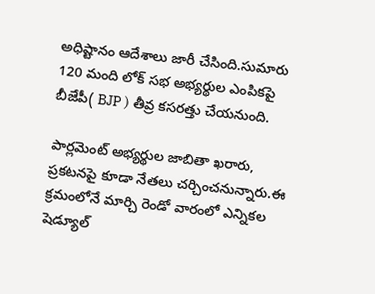అధిష్టానం ఆదేశాలు జారీ చేసింది.సుమారు 120 మంది లోక్ సభ అభ్యర్థుల ఎంపికపై బీజేపీ( BJP ) తీవ్ర కసరత్తు చేయనుంది.

పార్లమెంట్ అభ్యర్థుల జాబితా ఖరారు, ప్రకటనపై కూడా నేతలు చర్చించనున్నారు.ఈ క్రమంలోనే మార్చి రెండో వారంలో ఎన్నికల షెడ్యూల్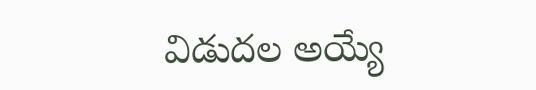విడుదల అయ్యే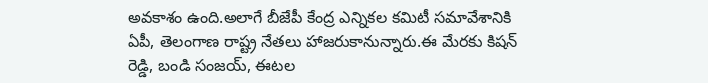అవకాశం ఉంది.అలాగే బీజేపీ కేంద్ర ఎన్నికల కమిటీ సమావేశానికి ఏపీ, తెలంగాణ రాష్ట్ర నేతలు హాజరుకానున్నారు.ఈ మేరకు కిషన్ రెడ్డి, బండి సంజయ్, ఈటల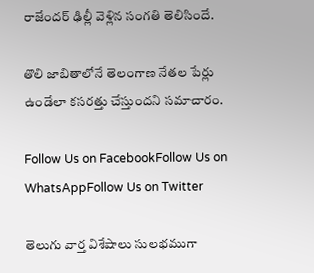రాజేందర్ ఢిల్లీ వెళ్లిన సంగతి తెలిసిందే.

తొలి జాబితాలోనే తెలంగాణ నేతల పేర్లు ఉండేలా కసరత్తు చేస్తుందని సమాచారం.

Follow Us on FacebookFollow Us on WhatsAppFollow Us on Twitter

తెలుగు వార్త విశేషాలు సులభముగా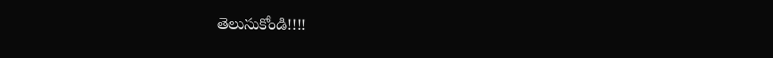తెలుసుకోండి!!!!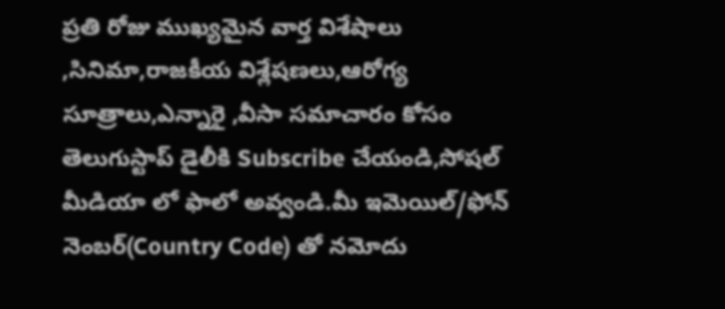ప్రతి రోజు ముఖ్యమైన వార్త విశేషాలు ,సినిమా,రాజకీయ విశ్లేషణలు,ఆరోగ్య సూత్రాలు,ఎన్నారై ,వీసా సమాచారం కోసం తెలుగుస్టాప్ డైలీకి Subscribe చేయండి,సోషల్ మీడియా లో ఫాలో అవ్వండి.మీ ఇమెయిల్/ఫోన్ నెంబర్(Country Code) తో నమోదు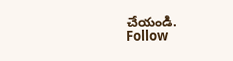చేయండి.
Follow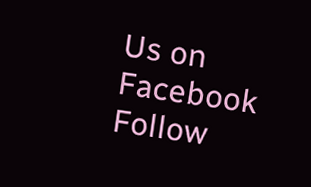Us on Facebook Follow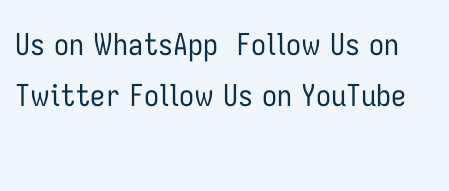Us on WhatsApp  Follow Us on Twitter Follow Us on YouTube